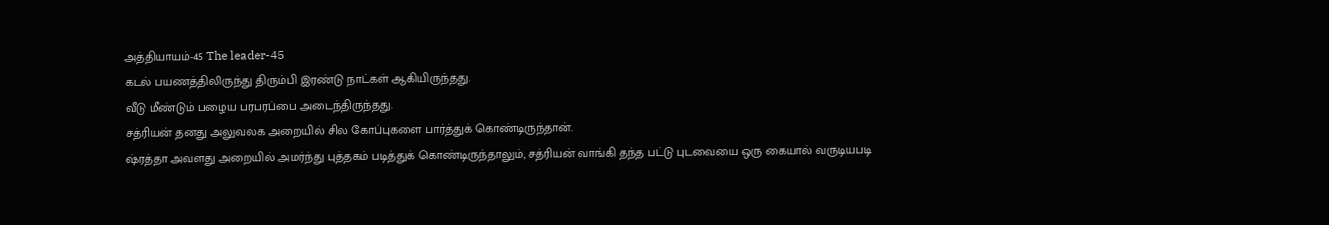அத்தியாயம்-45 The leader-45
கடல் பயணத்திலிருந்து திரும்பி இரண்டு நாட்கள் ஆகியிருந்தது.
வீடு மீண்டும் பழைய பரபரப்பை அடைந்திருந்தது.
சத்ரியன் தனது அலுவலக அறையில் சில கோப்புகளை பார்த்துக் கொண்டிருந்தான்.
ஷ்ரத்தா அவளது அறையில் அமர்ந்து புத்தகம் படித்துக் கொண்டிருந்தாலும், சத்ரியன் வாங்கி தந்த பட்டு புடவையை ஒரு கையால் வருடியபடி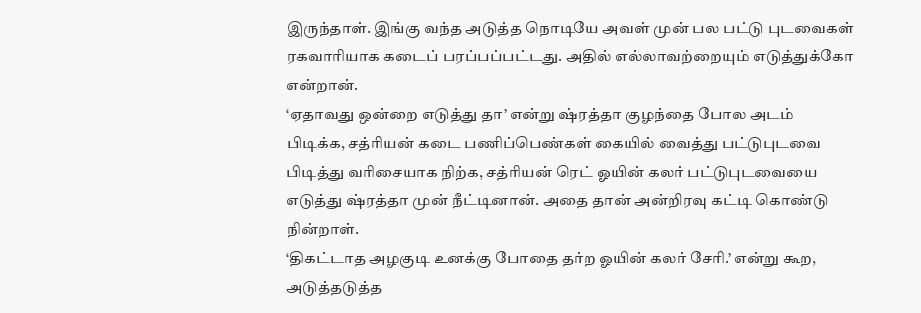இருந்தாள். இங்கு வந்த அடுத்த நொடியே அவள் முன் பல பட்டு புடவைகள் ரகவாரியாக கடைப் பரப்பப்பட்டது. அதில் எல்லாவற்றையும் எடுத்துக்கோ என்றான்.
‘ஏதாவது ஒன்றை எடுத்து தா’ என்று ஷ்ரத்தா குழந்தை போல அடம் பிடிக்க, சத்ரியன் கடை பணிப்பெண்கள் கையில் வைத்து பட்டுபுடவை பிடித்து வரிசையாக நிற்க, சத்ரியன் ரெட் ஓயின் கலர் பட்டுபுடவையை எடுத்து ஷ்ரத்தா முன் நீட்டினான். அதை தான் அன்றிரவு கட்டி கொண்டு நின்றாள்.
‘திகட்டாத அழகுடி உனக்கு போதை தர்ற ஓயின் கலர் சேரி.’ என்று கூற, அடுத்தடுத்த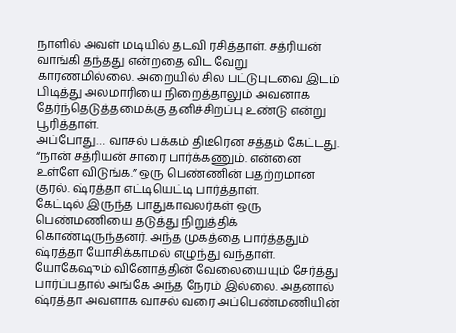நாளில் அவள் மடியில் தடவி ரசித்தாள். சத்ரியன் வாங்கி தந்தது என்றதை விட வேறு காரணமில்லை. அறையில் சில பட்டுபுடவை இடம் பிடித்து அலமாரியை நிறைத்தாலும் அவனாக தேர்ந்தெடுத்தமைக்கு தனிச்சிறப்பு உண்டு என்று பூரித்தாள்.
அப்போது… வாசல் பக்கம் திடீரென சத்தம் கேட்டது. “நான் சத்ரியன் சாரை பார்க்கணும். என்னை உள்ளே விடுங்க.” ஒரு பெண்ணின் பதற்றமான குரல். ஷ்ரத்தா எட்டியெட்டி பார்த்தாள்.
கேட்டில் இருந்த பாதுகாவலர்கள் ஒரு பெண்மணியை தடுத்து நிறுத்திக் கொண்டிருந்தனர். அந்த முகத்தை பார்த்ததும் ஷ்ரத்தா யோசிக்காமல் எழுந்து வந்தாள்.
யோகேஷும் வினோத்தின் வேலையையும் சேர்த்து பார்ப்பதால் அங்கே அந்த நேரம் இல்லை. அதனால் ஷ்ரத்தா அவளாக வாசல் வரை அப்பெண்மணியின்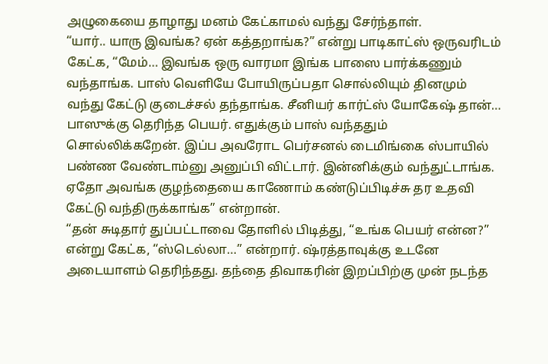அழுகையை தாழாது மனம் கேட்காமல் வந்து சேர்ந்தாள்.
“யார்.. யாரு இவங்க? ஏன் கத்தறாங்க?” என்று பாடிகாட்ஸ் ஒருவரிடம் கேட்க, “மேம்… இவங்க ஒரு வாரமா இங்க பாஸை பார்க்கணும் வந்தாங்க. பாஸ் வெளியே போயிருப்பதா சொல்லியும் தினமும் வந்து கேட்டு குடைச்சல் தந்தாங்க. சீனியர் கார்ட்ஸ் யோகேஷ் தான்… பாஸுக்கு தெரிந்த பெயர். எதுக்கும் பாஸ் வந்ததும் சொல்லிக்கறேன். இப்ப அவரோட பெர்சனல் டைமிங்கை ஸ்பாயில் பண்ண வேண்டாம்னு அனுப்பி விட்டார். இன்னிக்கும் வந்துட்டாங்க. ஏதோ அவங்க குழந்தையை காணோம் கண்டுப்பிடிச்சு தர உதவி கேட்டு வந்திருக்காங்க” என்றான்.
“தன் சுடிதார் துப்பட்டாவை தோளில் பிடித்து, “உங்க பெயர் என்ன?” என்று கேட்க, “ஸ்டெல்லா…” என்றார். ஷ்ரத்தாவுக்கு உடனே அடையாளம் தெரிந்தது. தந்தை திவாகரின் இறப்பிற்கு முன் நடந்த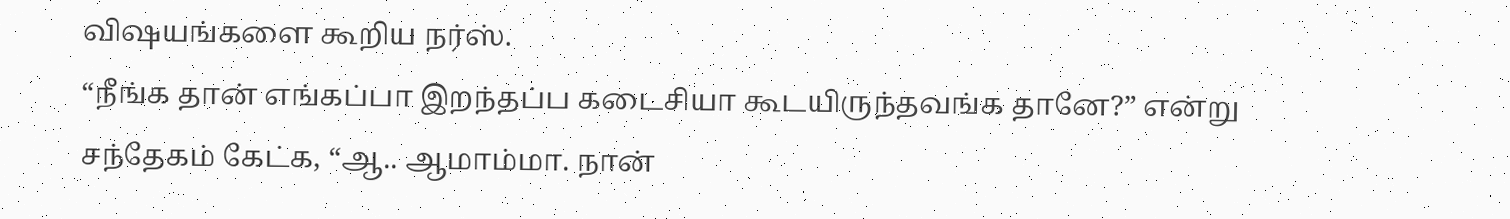விஷயங்களை கூறிய நர்ஸ்.
“நீங்க தான் எங்கப்பா இறந்தப்ப கடைசியா கூடயிருந்தவங்க தானே?” என்று சந்தேகம் கேட்க, “ஆ.. ஆமாம்மா. நான்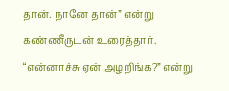தான். நானே தான்” என்று கண்ணீருடன் உரைத்தார்.
“என்னாச்சு ஏன் அழறிங்க?” என்று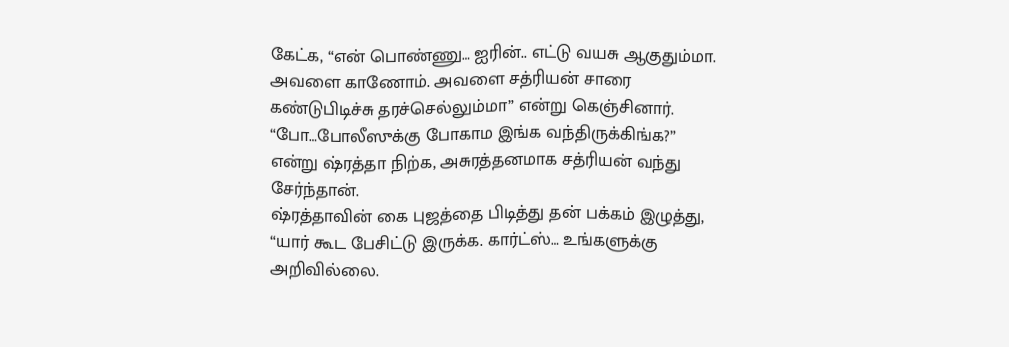கேட்க, “என் பொண்ணு… ஐரின்.. எட்டு வயசு ஆகுதும்மா. அவளை காணோம். அவளை சத்ரியன் சாரை கண்டுபிடிச்சு தரச்செல்லும்மா” என்று கெஞ்சினார்.
“போ…போலீஸுக்கு போகாம இங்க வந்திருக்கிங்க?” என்று ஷ்ரத்தா நிற்க, அசுரத்தனமாக சத்ரியன் வந்து சேர்ந்தான்.
ஷ்ரத்தாவின் கை புஜத்தை பிடித்து தன் பக்கம் இழுத்து, “யார் கூட பேசிட்டு இருக்க. கார்ட்ஸ்… உங்களுக்கு அறிவில்லை.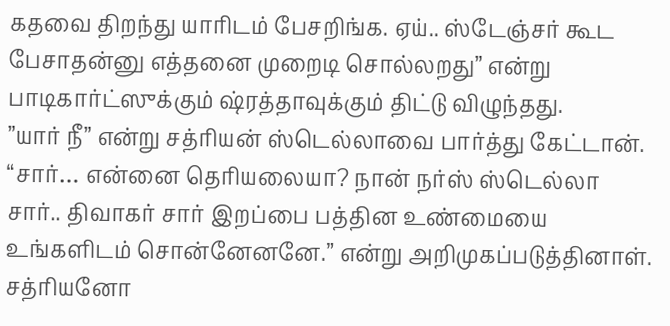கதவை திறந்து யாரிடம் பேசறிங்க. ஏய்.. ஸ்டேஞ்சர் கூட பேசாதன்னு எத்தனை முறைடி சொல்லறது” என்று பாடிகார்ட்ஸுக்கும் ஷ்ரத்தாவுக்கும் திட்டு விழுந்தது.
”யார் நீ” என்று சத்ரியன் ஸ்டெல்லாவை பார்த்து கேட்டான்.
“சார்… என்னை தெரியலையா? நான் நர்ஸ் ஸ்டெல்லா சார்.. திவாகர் சார் இறப்பை பத்தின உண்மையை உங்களிடம் சொன்னேனனே.” என்று அறிமுகப்படுத்தினாள்.
சத்ரியனோ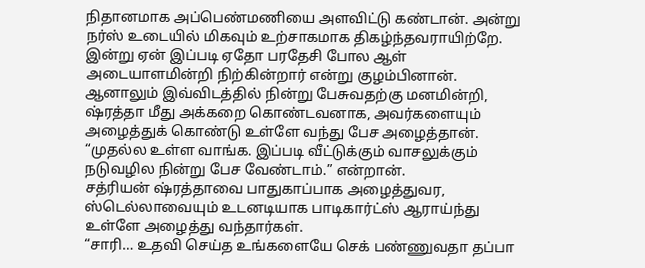நிதானமாக அப்பெண்மணியை அளவிட்டு கண்டான். அன்று நர்ஸ் உடையில் மிகவும் உற்சாகமாக திகழ்ந்தவராயிற்றே. இன்று ஏன் இப்படி ஏதோ பரதேசி போல ஆள் அடையாளமின்றி நிற்கின்றார் என்று குழம்பினான்.
ஆனாலும் இவ்விடத்தில் நின்று பேசுவதற்கு மனமின்றி, ஷ்ரத்தா மீது அக்கறை கொண்டவனாக, அவர்களையும் அழைத்துக் கொண்டு உள்ளே வந்து பேச அழைத்தான்.
“முதல்ல உள்ள வாங்க. இப்படி வீட்டுக்கும் வாசலுக்கும் நடுவழில நின்று பேச வேண்டாம்.” என்றான்.
சத்ரியன் ஷ்ரத்தாவை பாதுகாப்பாக அழைத்துவர, ஸ்டெல்லாவையும் உடனடியாக பாடிகார்ட்ஸ் ஆராய்ந்து உள்ளே அழைத்து வந்தார்கள்.
“சாரி… உதவி செய்த உங்களையே செக் பண்ணுவதா தப்பா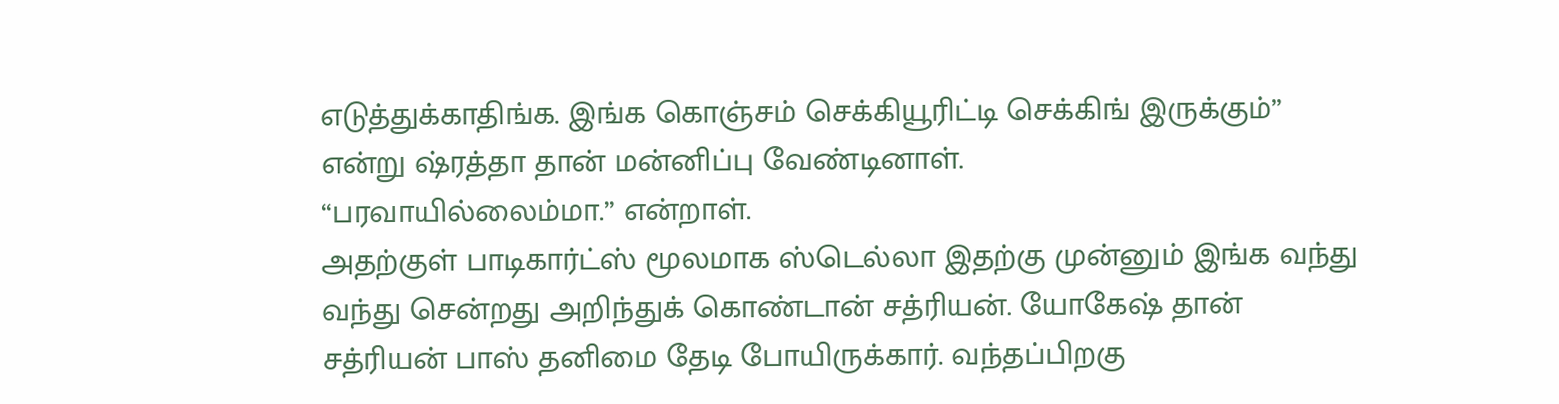எடுத்துக்காதிங்க. இங்க கொஞ்சம் செக்கியூரிட்டி செக்கிங் இருக்கும்” என்று ஷ்ரத்தா தான் மன்னிப்பு வேண்டினாள்.
“பரவாயில்லைம்மா.” என்றாள்.
அதற்குள் பாடிகார்ட்ஸ் மூலமாக ஸ்டெல்லா இதற்கு முன்னும் இங்க வந்து வந்து சென்றது அறிந்துக் கொண்டான் சத்ரியன். யோகேஷ் தான் சத்ரியன் பாஸ் தனிமை தேடி போயிருக்கார். வந்தப்பிறகு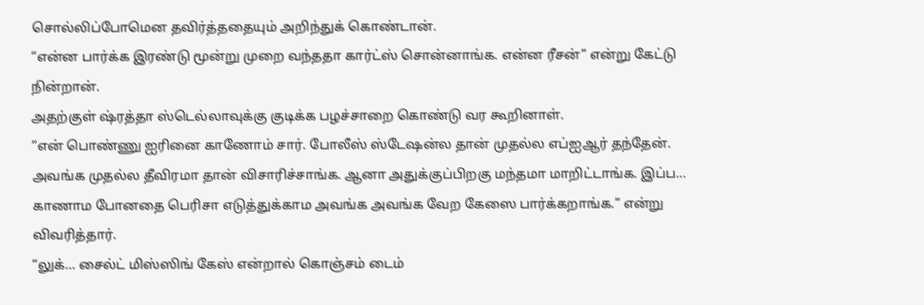சொல்லிப்போமென தவிர்த்ததையும் அறிந்துக் கொண்டான்.
“என்ன பார்க்க இரண்டு மூன்று முறை வந்ததா கார்ட்ஸ் சொன்னாங்க. என்ன ரீசன்” என்று கேட்டு நின்றான்.
அதற்குள் ஷ்ரத்தா ஸ்டெல்லாவுக்கு குடிக்க பழச்சாறை கொண்டு வர கூறினாள்.
“என் பொண்ணு ஐரினை காணோம் சார். போலீஸ் ஸ்டேஷன்ல தான் முதல்ல எப்ஐஆர் தந்தேன். அவங்க முதல்ல தீவிரமா தான் விசாரிச்சாங்க. ஆனா அதுக்குப்பிறகு மந்தமா மாறிட்டாங்க. இப்ப… காணாம போனதை பெரிசா எடுத்துக்காம அவங்க அவங்க வேற கேஸை பார்க்கறாங்க.” என்று விவரித்தார்.
“லுக்… சைல்ட் மிஸ்ஸிங் கேஸ் என்றால் கொஞ்சம் டைம்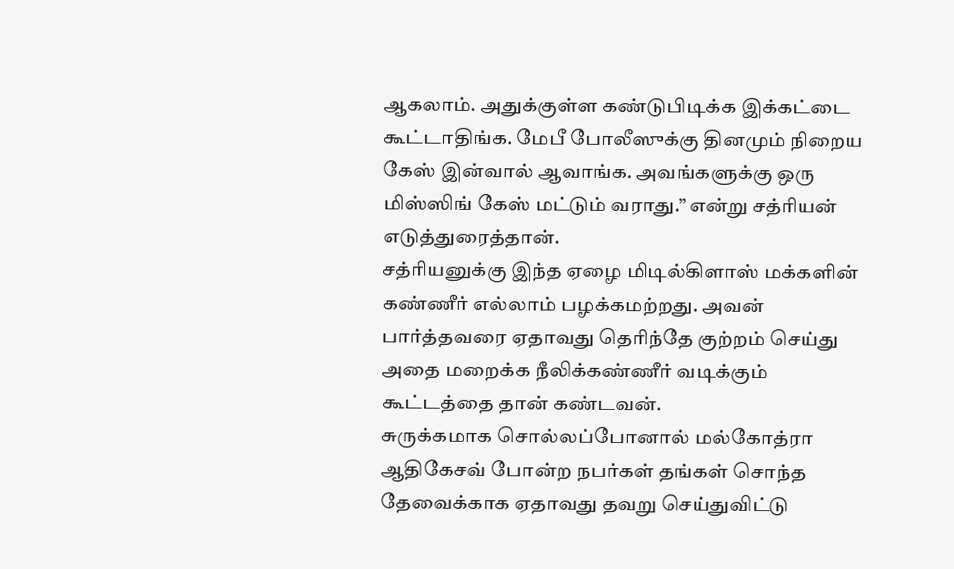ஆகலாம். அதுக்குள்ள கண்டுபிடிக்க இக்கட்டை கூட்டாதிங்க. மேபீ போலீஸுக்கு தினமும் நிறைய கேஸ் இன்வால் ஆவாங்க. அவங்களுக்கு ஒரு மிஸ்ஸிங் கேஸ் மட்டும் வராது.” என்று சத்ரியன் எடுத்துரைத்தான்.
சத்ரியனுக்கு இந்த ஏழை மிடில்கிளாஸ் மக்களின் கண்ணீர் எல்லாம் பழக்கமற்றது. அவன் பார்த்தவரை ஏதாவது தெரிந்தே குற்றம் செய்து அதை மறைக்க நீலிக்கண்ணீர் வடிக்கும் கூட்டத்தை தான் கண்டவன்.
சுருக்கமாக சொல்லப்போனால் மல்கோத்ரா ஆதிகேசவ் போன்ற நபர்கள் தங்கள் சொந்த தேவைக்காக ஏதாவது தவறு செய்துவிட்டு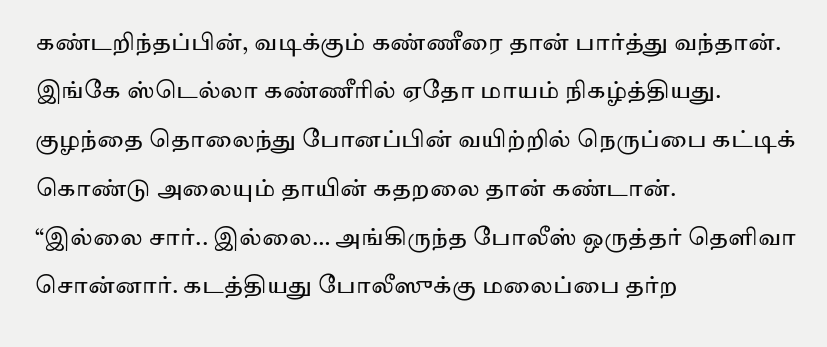கண்டறிந்தப்பின், வடிக்கும் கண்ணீரை தான் பார்த்து வந்தான்.
இங்கே ஸ்டெல்லா கண்ணீரில் ஏதோ மாயம் நிகழ்த்தியது. குழந்தை தொலைந்து போனப்பின் வயிற்றில் நெருப்பை கட்டிக் கொண்டு அலையும் தாயின் கதறலை தான் கண்டான்.
“இல்லை சார்.. இல்லை… அங்கிருந்த போலீஸ் ஒருத்தர் தெளிவா சொன்னார். கடத்தியது போலீஸுக்கு மலைப்பை தர்ற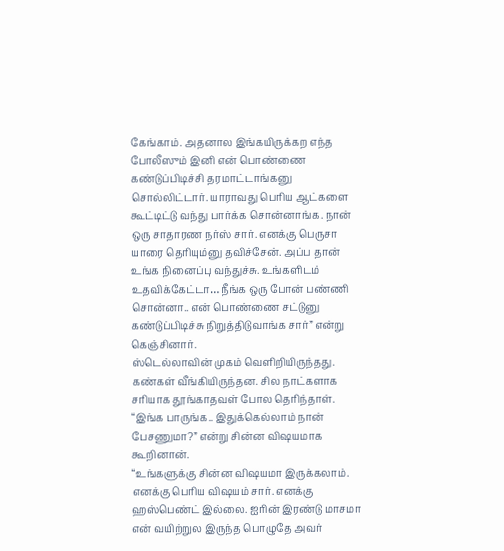கேங்காம். அதனால இங்கயிருக்கற எந்த போலீஸும் இனி என் பொண்ணை கண்டுப்பிடிச்சி தரமாட்டாங்கனு சொல்லிட்டார். யாராவது பெரிய ஆட்களை கூட்டிட்டு வந்து பார்க்க சொன்னாங்க. நான் ஒரு சாதாரண நர்ஸ் சார். எனக்கு பெருசா யாரை தெரியும்னு தவிச்சேன். அப்ப தான் உங்க நினைப்பு வந்துச்சு. உங்களிடம் உதவிக்கேட்டா… நீங்க ஒரு போன் பண்ணி சொன்னா.. என் பொண்ணை சட்டுனு கண்டுப்பிடிச்சு நிறுத்திடுவாங்க சார்” என்று கெஞ்சினார்.
ஸ்டெல்லாவின் முகம் வெளிறியிருந்தது. கண்கள் வீங்கியிருந்தன. சில நாட்களாக சரியாக தூங்காதவள் போல தெரிந்தாள்.
“இங்க பாருங்க.. இதுக்கெல்லாம் நான் பேசணுமா?” என்று சின்ன விஷயமாக கூறினான்.
“உங்களுக்கு சின்ன விஷயமா இருக்கலாம். எனக்கு பெரிய விஷயம் சார். எனக்கு ஹஸ்பெண்ட் இல்லை. ஐரின் இரண்டு மாசமா என் வயிற்றுல இருந்த பொழுதே அவர்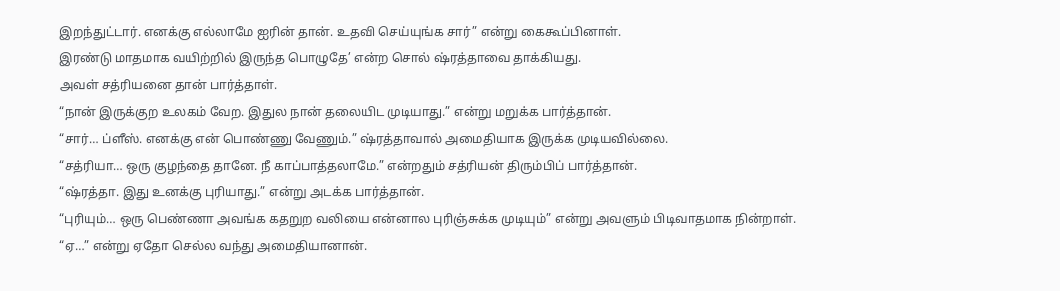இறந்துட்டார். எனக்கு எல்லாமே ஐரின் தான். உதவி செய்யுங்க சார்” என்று கைகூப்பினாள்.
இரண்டு மாதமாக வயிற்றில் இருந்த பொழுதே’ என்ற சொல் ஷ்ரத்தாவை தாக்கியது.
அவள் சத்ரியனை தான் பார்த்தாள்.
“நான் இருக்குற உலகம் வேற. இதுல நான் தலையிட முடியாது.” என்று மறுக்க பார்த்தான்.
“சார்… ப்ளீஸ். எனக்கு என் பொண்ணு வேணும்.” ஷ்ரத்தாவால் அமைதியாக இருக்க முடியவில்லை.
“சத்ரியா… ஒரு குழந்தை தானே. நீ காப்பாத்தலாமே.” என்றதும் சத்ரியன் திரும்பிப் பார்த்தான்.
“ஷ்ரத்தா. இது உனக்கு புரியாது.” என்று அடக்க பார்த்தான்.
“புரியும்… ஒரு பெண்ணா அவங்க கதறுற வலியை என்னால புரிஞ்சுக்க முடியும்” என்று அவளும் பிடிவாதமாக நின்றாள்.
“ஏ…” என்று ஏதோ செல்ல வந்து அமைதியானான்.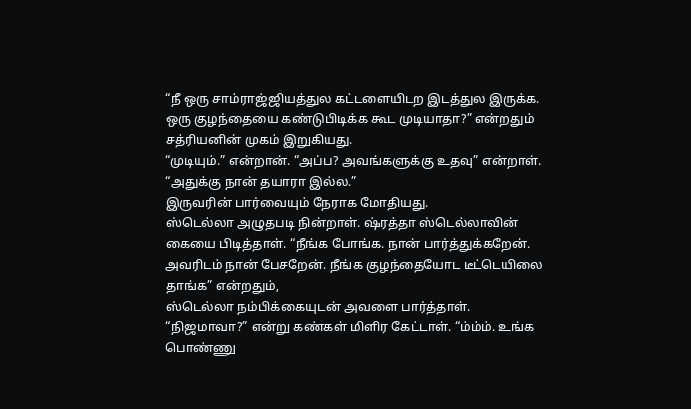“நீ ஒரு சாம்ராஜ்ஜியத்துல கட்டளையிடற இடத்துல இருக்க. ஒரு குழந்தையை கண்டுபிடிக்க கூட முடியாதா?” என்றதும் சத்ரியனின் முகம் இறுகியது.
“முடியும்.” என்றான். “அப்ப? அவங்களுக்கு உதவு” என்றாள்.
“அதுக்கு நான் தயாரா இல்ல.”
இருவரின் பார்வையும் நேராக மோதியது.
ஸ்டெல்லா அழுதபடி நின்றாள். ஷ்ரத்தா ஸ்டெல்லாவின் கையை பிடித்தாள். “நீங்க போங்க. நான் பார்த்துக்கறேன். அவரிடம் நான் பேசறேன். நீங்க குழந்தையோட டீட்டெயிலை தாங்க” என்றதும்,
ஸ்டெல்லா நம்பிக்கையுடன் அவளை பார்த்தாள்.
“நிஜமாவா?” என்று கண்கள் மிளிர கேட்டாள். “ம்ம்ம். உங்க பொண்ணு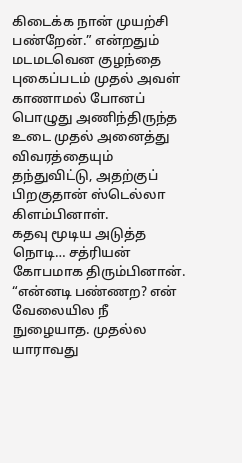கிடைக்க நான் முயற்சி பண்றேன்.” என்றதும் மடமடவென குழந்தை புகைப்படம் முதல் அவள் காணாமல் போனப் பொழுது அணிந்திருந்த உடை முதல் அனைத்து விவரத்தையும் தந்துவிட்டு, அதற்குப் பிறகுதான் ஸ்டெல்லா கிளம்பினாள்.
கதவு மூடிய அடுத்த நொடி… சத்ரியன் கோபமாக திரும்பினான். “என்னடி பண்ணற? என் வேலையில நீ நுழையாத. முதல்ல யாராவது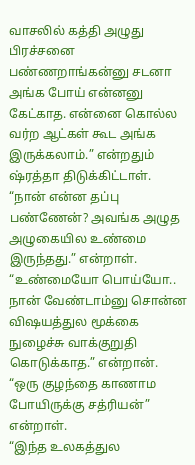வாசலில் கத்தி அழுது பிரச்சனை பண்ணறாங்கன்னு சடனா அங்க போய் என்னனு கேட்காத. என்னை கொல்ல வர்ற ஆட்கள் கூட அங்க இருக்கலாம்.” என்றதும் ஷ்ரத்தா திடுக்கிட்டாள்.
“நான் என்ன தப்பு பண்ணேன்? அவங்க அழுத அழுகையில உண்மை இருந்தது.” என்றாள்.
“உண்மையோ பொய்யோ.. நான் வேண்டாம்னு சொன்ன விஷயத்துல மூக்கை நுழைச்சு வாக்குறுதி கொடுக்காத.” என்றான்.
“ஒரு குழந்தை காணாம போயிருக்கு சத்ரியன்” என்றாள்.
“இந்த உலகத்துல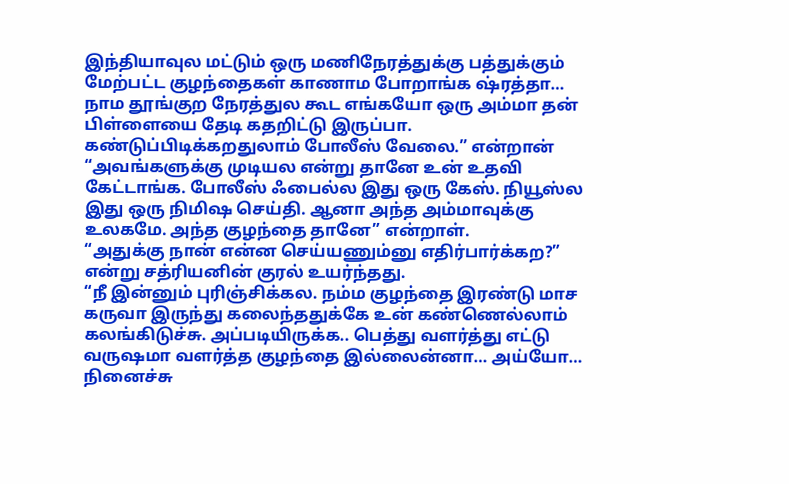இந்தியாவுல மட்டும் ஒரு மணிநேரத்துக்கு பத்துக்கும் மேற்பட்ட குழந்தைகள் காணாம போறாங்க ஷ்ரத்தா… நாம தூங்குற நேரத்துல கூட எங்கயோ ஒரு அம்மா தன் பிள்ளையை தேடி கதறிட்டு இருப்பா. கண்டுப்பிடிக்கறதுலாம் போலீஸ் வேலை.” என்றான்
“அவங்களுக்கு முடியல என்று தானே உன் உதவி கேட்டாங்க. போலீஸ் ஃபைல்ல இது ஒரு கேஸ். நியூஸ்ல இது ஒரு நிமிஷ செய்தி. ஆனா அந்த அம்மாவுக்கு உலகமே. அந்த குழந்தை தானே” என்றாள்.
“அதுக்கு நான் என்ன செய்யணும்னு எதிர்பார்க்கற?” என்று சத்ரியனின் குரல் உயர்ந்தது.
“நீ இன்னும் புரிஞ்சிக்கல. நம்ம குழந்தை இரண்டு மாச கருவா இருந்து கலைந்ததுக்கே உன் கண்ணெல்லாம் கலங்கிடுச்சு. அப்படியிருக்க.. பெத்து வளர்த்து எட்டு வருஷமா வளர்த்த குழந்தை இல்லைன்னா… அய்யோ… நினைச்சு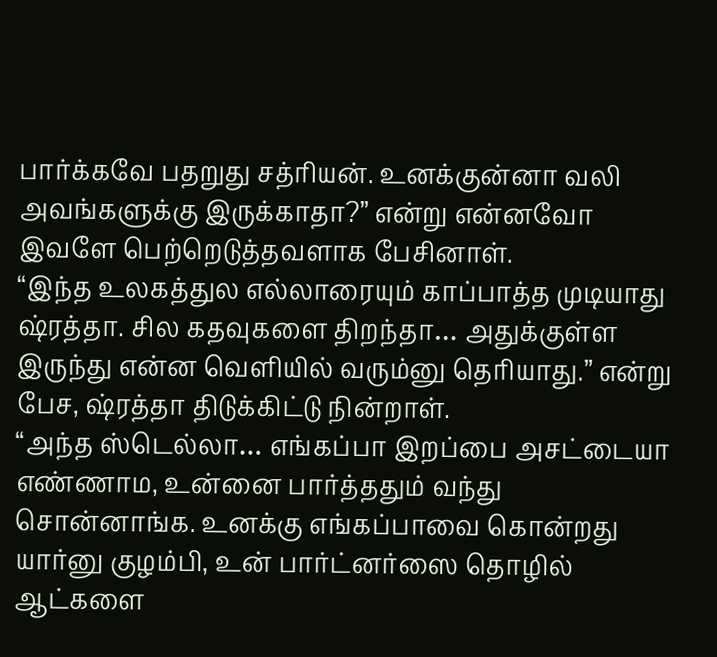பார்க்கவே பதறுது சத்ரியன். உனக்குன்னா வலி அவங்களுக்கு இருக்காதா?” என்று என்னவோ இவளே பெற்றெடுத்தவளாக பேசினாள்.
“இந்த உலகத்துல எல்லாரையும் காப்பாத்த முடியாது ஷ்ரத்தா. சில கதவுகளை திறந்தா… அதுக்குள்ள இருந்து என்ன வெளியில் வரும்னு தெரியாது.” என்று பேச, ஷ்ரத்தா திடுக்கிட்டு நின்றாள்.
“அந்த ஸ்டெல்லா… எங்கப்பா இறப்பை அசட்டையா எண்ணாம, உன்னை பார்த்ததும் வந்து சொன்னாங்க. உனக்கு எங்கப்பாவை கொன்றது யார்னு குழம்பி, உன் பார்ட்னர்ஸை தொழில் ஆட்களை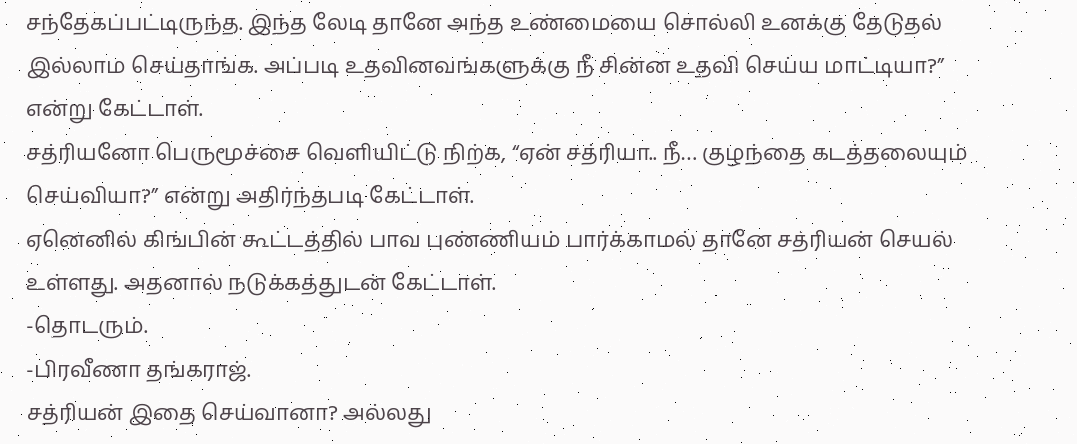சந்தேகப்பட்டிருந்த. இந்த லேடி தானே அந்த உண்மையை சொல்லி உனக்கு தேடுதல் இல்லாம செய்தாங்க. அப்படி உதவினவங்களுக்கு நீ சின்ன உதவி செய்ய மாட்டியா?” என்று கேட்டாள்.
சத்ரியனோ பெருமூச்சை வெளியிட்டு நிற்க, “ஏன் சத்ரியா.. நீ… குழந்தை கடத்தலையும் செய்வியா?” என்று அதிர்ந்தபடி கேட்டாள்.
ஏனெனில் கிங்பின் கூட்டத்தில் பாவ புண்ணியம் பார்க்காமல் தானே சத்ரியன் செயல் உள்ளது. அதனால் நடுக்கத்துடன் கேட்டாள்.
-தொடரும்.
-பிரவீணா தங்கராஜ்.
சத்ரியன் இதை செய்வானா? அல்லது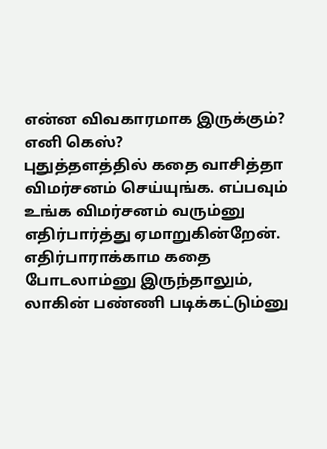என்ன விவகாரமாக இருக்கும்?
எனி கெஸ்?
புதுத்தளத்தில் கதை வாசித்தா விமர்சனம் செய்யுங்க. எப்பவும் உங்க விமர்சனம் வரும்னு எதிர்பார்த்து ஏமாறுகின்றேன். எதிர்பாராக்காம கதை போடலாம்னு இருந்தாலும், லாகின் பண்ணி படிக்கட்டும்னு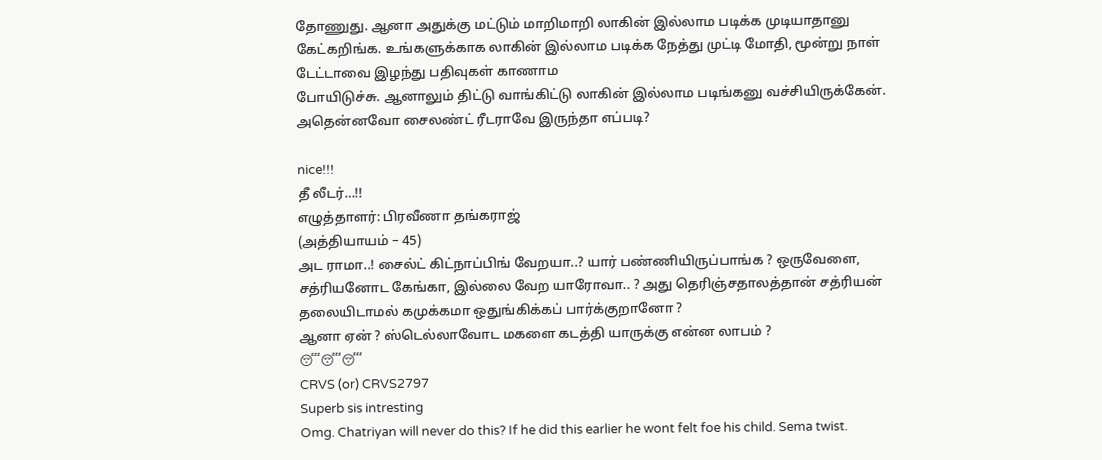தோணுது. ஆனா அதுக்கு மட்டும் மாறிமாறி லாகின் இல்லாம படிக்க முடியாதானு கேட்கறிங்க. உங்களுக்காக லாகின் இல்லாம படிக்க நேத்து முட்டி மோதி, மூன்று நாள் டேட்டாவை இழந்து பதிவுகள் காணாம
போயிடுச்சு. ஆனாலும் திட்டு வாங்கிட்டு லாகின் இல்லாம படிங்கனு வச்சியிருக்கேன். அதென்னவோ சைலண்ட் ரீடராவே இருந்தா எப்படி?

nice!!!
தீ லீடர்…!!
எழுத்தாளர்: பிரவீணா தங்கராஜ்
(அத்தியாயம் – 45)
அட ராமா..! சைல்ட் கிட்நாப்பிங் வேறயா..? யார் பண்ணியிருப்பாங்க ? ஒருவேளை, சத்ரியனோட கேங்கா, இல்லை வேற யாரோவா.. ? அது தெரிஞ்சதாலத்தான் சத்ரியன் தலையிடாமல் கமுக்கமா ஒதுங்கிக்கப் பார்க்குறானோ ?
ஆனா ஏன் ? ஸ்டெல்லாவோட மகளை கடத்தி யாருக்கு என்ன லாபம் ?
😴😴😴
CRVS (or) CRVS2797
Superb sis intresting
Omg. Chatriyan will never do this? If he did this earlier he wont felt foe his child. Sema twist.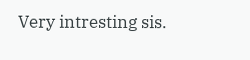Very intresting sis.